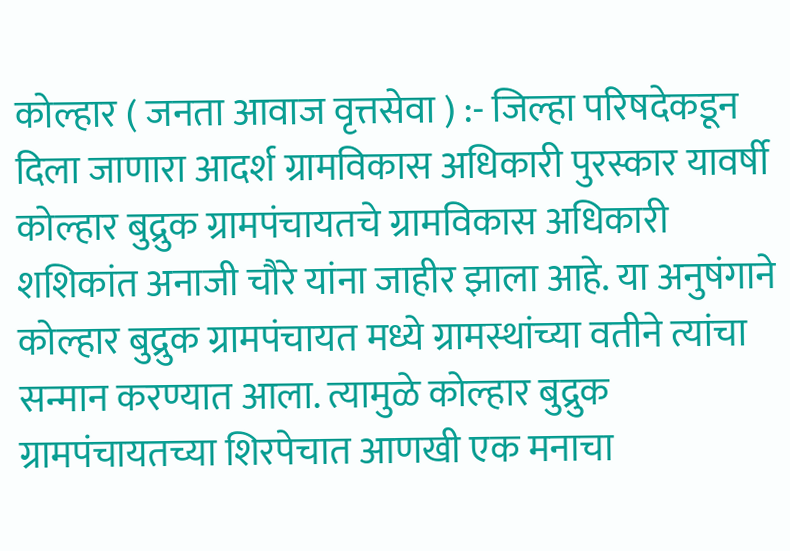कोल्हार ( जनता आवाज वृत्तसेवा ) :- जिल्हा परिषदेकडून दिला जाणारा आदर्श ग्रामविकास अधिकारी पुरस्कार यावर्षी कोल्हार बुद्रुक ग्रामपंचायतचे ग्रामविकास अधिकारी शशिकांत अनाजी चौरे यांना जाहीर झाला आहे. या अनुषंगाने कोल्हार बुद्रुक ग्रामपंचायत मध्ये ग्रामस्थांच्या वतीने त्यांचा सन्मान करण्यात आला. त्यामुळे कोल्हार बुद्रुक ग्रामपंचायतच्या शिरपेचात आणखी एक मनाचा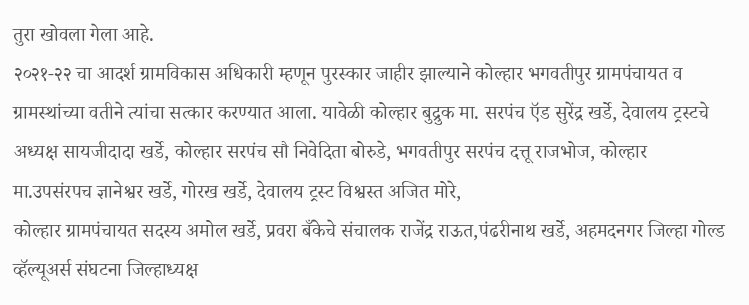तुरा खोवला गेला आहे.
२०२१-२२ चा आदर्श ग्रामविकास अधिकारी म्हणून पुरस्कार जाहीर झाल्याने कोल्हार भगवतीपुर ग्रामपंचायत व ग्रामस्थांच्या वतीने त्यांचा सत्कार करण्यात आला. यावेळी कोल्हार बुद्रुक मा. सरपंच ऍड सुरेंद्र खर्डे, देवालय ट्रस्टचे अध्यक्ष सायजीदादा खर्डे, कोल्हार सरपंच सौ निवेदिता बोरुडे, भगवतीपुर सरपंच दत्तू राजभोज, कोल्हार मा.उपसंरपच ज्ञानेश्वर खर्डे, गोरख खर्डे, देवालय ट्रस्ट विश्वस्त अजित मोरे,
कोल्हार ग्रामपंचायत सदस्य अमोल खर्डे, प्रवरा बँकेचे संचालक राजेंद्र राऊत,पंढरीनाथ खर्डे, अहमदनगर जिल्हा गोल्ड व्हॅल्यूअर्स संघटना जिल्हाध्यक्ष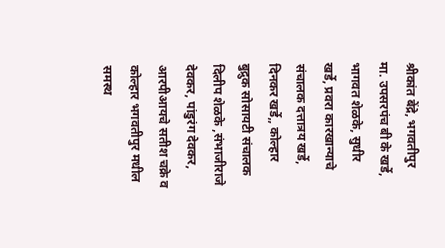श्रीकांत बेंद्रे, भगवतीपुर मा. उपसरपंच बी के खर्डे, भागवत शेळके, सुधीर खर्डे, प्रवरा कारखान्याचे संचालक दत्तात्रय खर्डे, दिनकर खर्डे,, कोल्हार बुद्रुक सोसायटी संचालक दिलीप शेळके ,संभाजीराजे देवकर, पांडुरंग देवकर, आरपीआयचे सतीश चक्रे व कोल्हार भगवतीपुर मधील समस्थ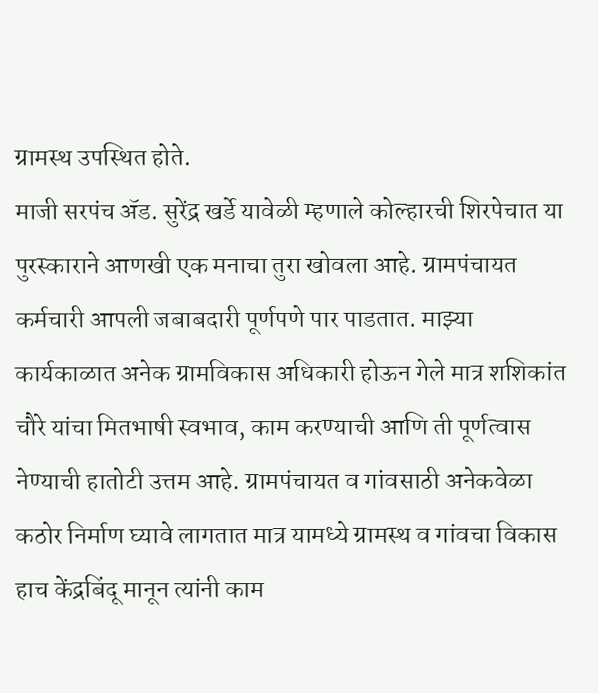ग्रामस्थ उपस्थित होते.
माजी सरपंच ॲड. सुरेंद्र खर्डे यावेळी म्हणाले कोल्हारची शिरपेचात या पुरस्काराने आणखी एक मनाचा तुरा खोवला आहे. ग्रामपंचायत कर्मचारी आपली जबाबदारी पूर्णपणे पार पाडतात. माझ्या कार्यकाळात अनेक ग्रामविकास अधिकारी होऊन गेले मात्र शशिकांत चौरे यांचा मितभाषी स्वभाव, काम करण्याची आणि ती पूर्णत्वास नेण्याची हातोटी उत्तम आहे. ग्रामपंचायत व गांवसाठी अनेकवेळा कठोर निर्माण घ्यावे लागतात मात्र यामध्ये ग्रामस्थ व गांवचा विकास हाच केंद्रबिंदू मानून त्यांनी काम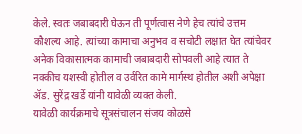केले. स्वतः जबाबदारी घेऊन ती पूर्णत्वास नेणे हेच त्यांचे उत्तम कौशल्य आहे. त्यांच्या कामाचा अनुभव व सचोटी लक्षात घेत त्यांचेवर अनेक विकासात्मक कामाची जबाबदारी सोपवली आहे त्यात ते नक्कीच यशस्वी होतील व उर्वरित कामे मार्गस्थ होतील अशी अपेक्षा ॲड. सुरेंद्र खर्डे यांनी यावेळी व्यक्त केली.
यावेळी कार्यक्रमाचे सूत्रसंचालन संजय कोळसे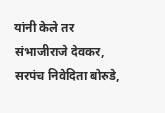यांनी केले तर संभाजीराजे देवकर, सरपंच निवेदिता बोरुडे,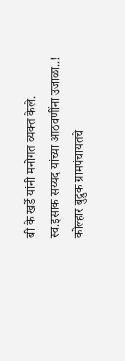बी के खर्डे यांनी मनोगत व्यक्त केले.
स्व.इसाक सय्यद यांच्या आठवणींना उजाळा..!
कोल्हार बुद्रुक ग्रामपंचायतचे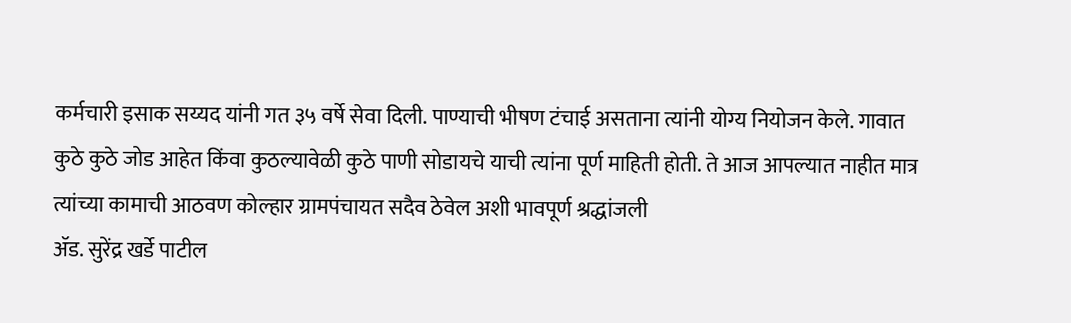कर्मचारी इसाक सय्यद यांनी गत ३५ वर्षे सेवा दिली. पाण्याची भीषण टंचाई असताना त्यांनी योग्य नियोजन केले. गावात कुठे कुठे जोड आहेत किंवा कुठल्यावेळी कुठे पाणी सोडायचे याची त्यांना पूर्ण माहिती होती. ते आज आपल्यात नाहीत मात्र त्यांच्या कामाची आठवण कोल्हार ग्रामपंचायत सदैव ठेवेल अशी भावपूर्ण श्रद्धांजली
ॲड. सुरेंद्र खर्डे पाटील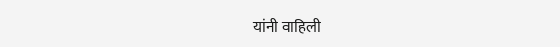यांनी वाहिली